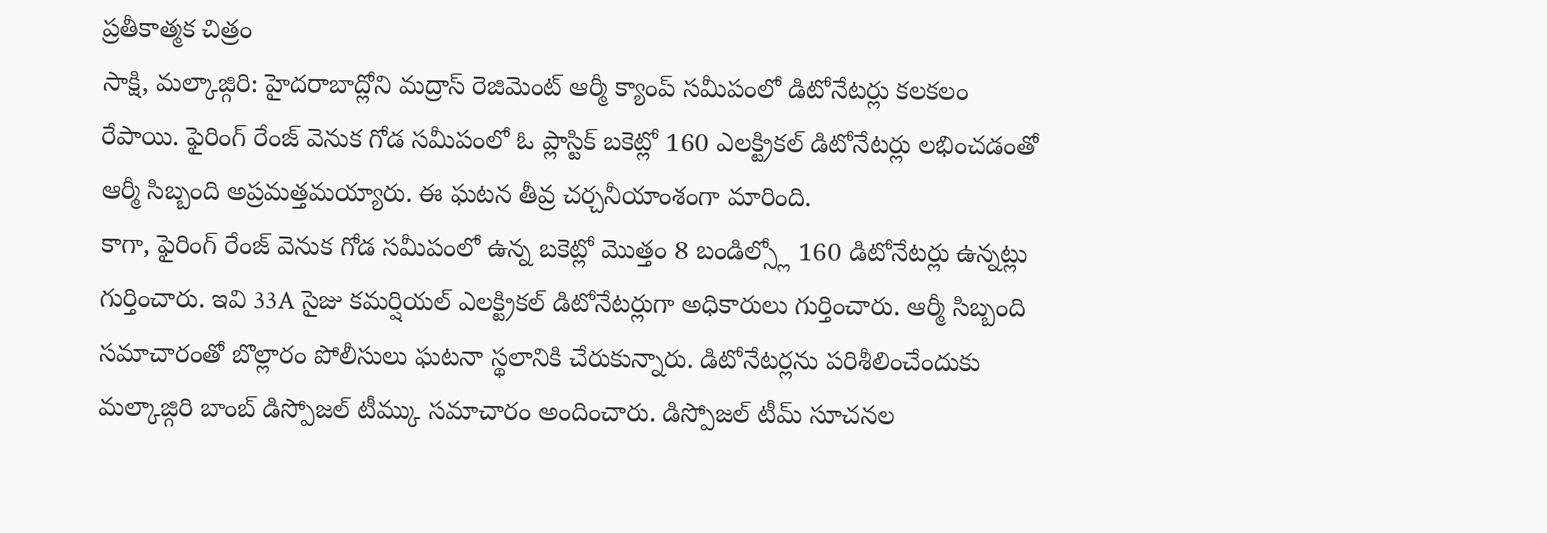ప్రతీకాత్మక చిత్రం
సాక్షి, మల్కాజ్గిరి: హైదరాబాద్లోని మద్రాస్ రెజిమెంట్ ఆర్మీ క్యాంప్ సమీపంలో డిటోనేటర్లు కలకలం రేపాయి. ఫైరింగ్ రేంజ్ వెనుక గోడ సమీపంలో ఓ ప్లాస్టిక్ బకెట్లో 160 ఎలక్ట్రికల్ డిటోనేటర్లు లభించడంతో ఆర్మీ సిబ్బంది అప్రమత్తమయ్యారు. ఈ ఘటన తీవ్ర చర్చనీయాంశంగా మారింది.
కాగా, ఫైరింగ్ రేంజ్ వెనుక గోడ సమీపంలో ఉన్న బకెట్లో మొత్తం 8 బండిల్స్లో 160 డిటోనేటర్లు ఉన్నట్లు గుర్తించారు. ఇవి 33A సైజు కమర్షియల్ ఎలక్ట్రికల్ డిటోనేటర్లుగా అధికారులు గుర్తించారు. ఆర్మీ సిబ్బంది సమాచారంతో బొల్లారం పోలీసులు ఘటనా స్థలానికి చేరుకున్నారు. డిటోనేటర్లను పరిశీలించేందుకు మల్కాజ్గిరి బాంబ్ డిస్పోజల్ టీమ్కు సమాచారం అందించారు. డిస్పోజల్ టీమ్ సూచనల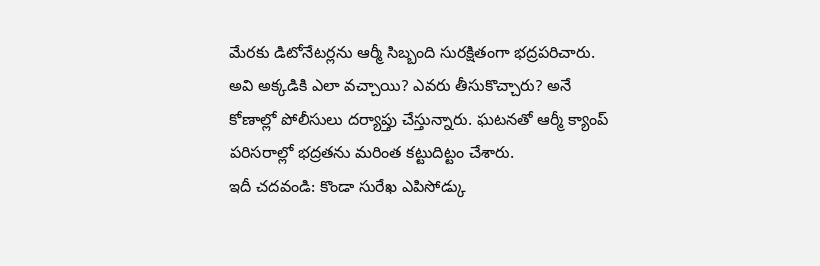మేరకు డిటోనేటర్లను ఆర్మీ సిబ్బంది సురక్షితంగా భద్రపరిచారు. అవి అక్కడికి ఎలా వచ్చాయి? ఎవరు తీసుకొచ్చారు? అనే కోణాల్లో పోలీసులు దర్యాప్తు చేస్తున్నారు. ఘటనతో ఆర్మీ క్యాంప్ పరిసరాల్లో భద్రతను మరింత కట్టుదిట్టం చేశారు.
ఇదీ చదవండి: కొండా సురేఖ ఎపిసోడ్కు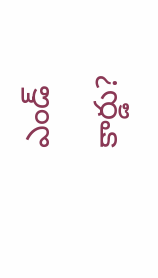ఎండ్ కార్డు?